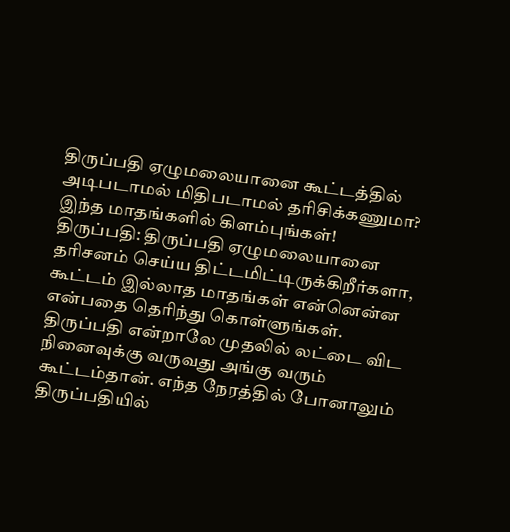திருப்பதி ஏழுமலையானை கூட்டத்தில் அடிபடாமல் மிதிபடாமல் தரிசிக்கணுமா? இந்த மாதங்களில் கிளம்புங்கள்!
திருப்பதி: திருப்பதி ஏழுமலையானை தரிசனம் செய்ய திட்டமிட்டிருக்கிறீர்களா, கூட்டம் இல்லாத மாதங்கள் என்னென்ன என்பதை தெரிந்து கொள்ளுங்கள்.
திருப்பதி என்றாலே முதலில் லட்டை விட நினைவுக்கு வருவது அங்கு வரும் கூட்டம்தான். எந்த நேரத்தில் போனாலும் திருப்பதியில்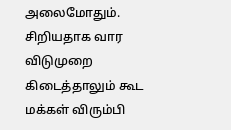அலைமோதும். சிறியதாக வார விடுமுறை கிடைத்தாலும் கூட மக்கள் விரும்பி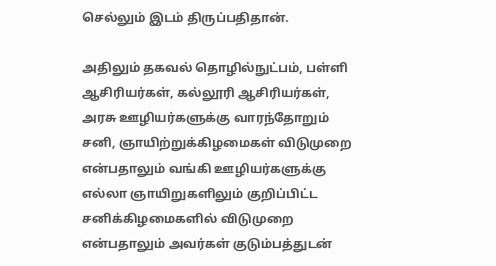செல்லும் இடம் திருப்பதிதான்.

அதிலும் தகவல் தொழில்நுட்பம், பள்ளி ஆசிரியர்கள், கல்லூரி ஆசிரியர்கள், அரசு ஊழியர்களுக்கு வாரந்தோறும் சனி, ஞாயிற்றுக்கிழமைகள் விடுமுறை என்பதாலும் வங்கி ஊழியர்களுக்கு எல்லா ஞாயிறுகளிலும் குறிப்பிட்ட சனிக்கிழமைகளில் விடுமுறை என்பதாலும் அவர்கள் குடும்பத்துடன்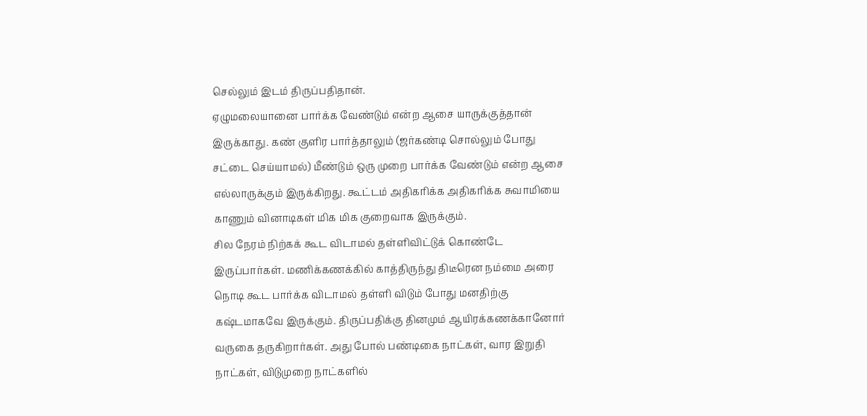செல்லும் இடம் திருப்பதிதான்.
ஏழுமலையானை பார்க்க வேண்டும் என்ற ஆசை யாருக்குத்தான் இருக்காது. கண் குளிர பார்த்தாலும் (ஜர்கண்டி சொல்லும் போது சட்டை செய்யாமல்) மீண்டும் ஒரு முறை பார்க்க வேண்டும் என்ற ஆசை எல்லாருக்கும் இருக்கிறது. கூட்டம் அதிகரிக்க அதிகரிக்க சுவாமியை காணும் வினாடிகள் மிக மிக குறைவாக இருக்கும்.
சில நேரம் நிற்கக் கூட விடாமல் தள்ளிவிட்டுக் கொண்டே இருப்பார்கள். மணிக்கணக்கில் காத்திருந்து திடீரென நம்மை அரை நொடி கூட பார்க்க விடாமல் தள்ளி விடும் போது மனதிற்கு கஷ்டமாகவே இருக்கும். திருப்பதிக்கு தினமும் ஆயிரக்கணக்கானோர் வருகை தருகிறார்கள். அது போல் பண்டிகை நாட்கள், வார இறுதி நாட்கள், விடுமுறை நாட்களில்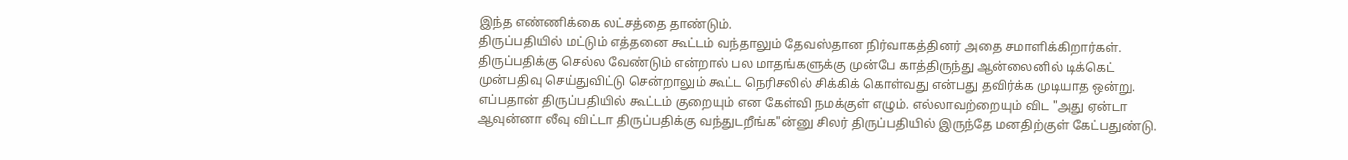இந்த எண்ணிக்கை லட்சத்தை தாண்டும்.
திருப்பதியில் மட்டும் எத்தனை கூட்டம் வந்தாலும் தேவஸ்தான நிர்வாகத்தினர் அதை சமாளிக்கிறார்கள். திருப்பதிக்கு செல்ல வேண்டும் என்றால் பல மாதங்களுக்கு முன்பே காத்திருந்து ஆன்லைனில் டிக்கெட் முன்பதிவு செய்துவிட்டு சென்றாலும் கூட்ட நெரிசலில் சிக்கிக் கொள்வது என்பது தவிர்க்க முடியாத ஒன்று.
எப்பதான் திருப்பதியில் கூட்டம் குறையும் என கேள்வி நமக்குள் எழும். எல்லாவற்றையும் விட "அது ஏன்டா ஆவுன்னா லீவு விட்டா திருப்பதிக்கு வந்துடறீங்க"ன்னு சிலர் திருப்பதியில் இருந்தே மனதிற்குள் கேட்பதுண்டு.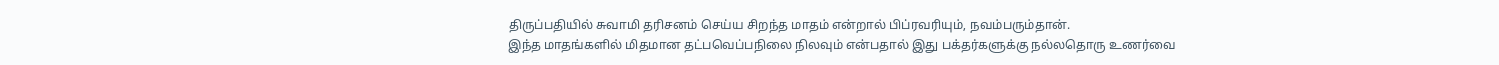திருப்பதியில் சுவாமி தரிசனம் செய்ய சிறந்த மாதம் என்றால் பிப்ரவரியும், நவம்பரும்தான்.
இந்த மாதங்களில் மிதமான தட்பவெப்பநிலை நிலவும் என்பதால் இது பக்தர்களுக்கு நல்லதொரு உணர்வை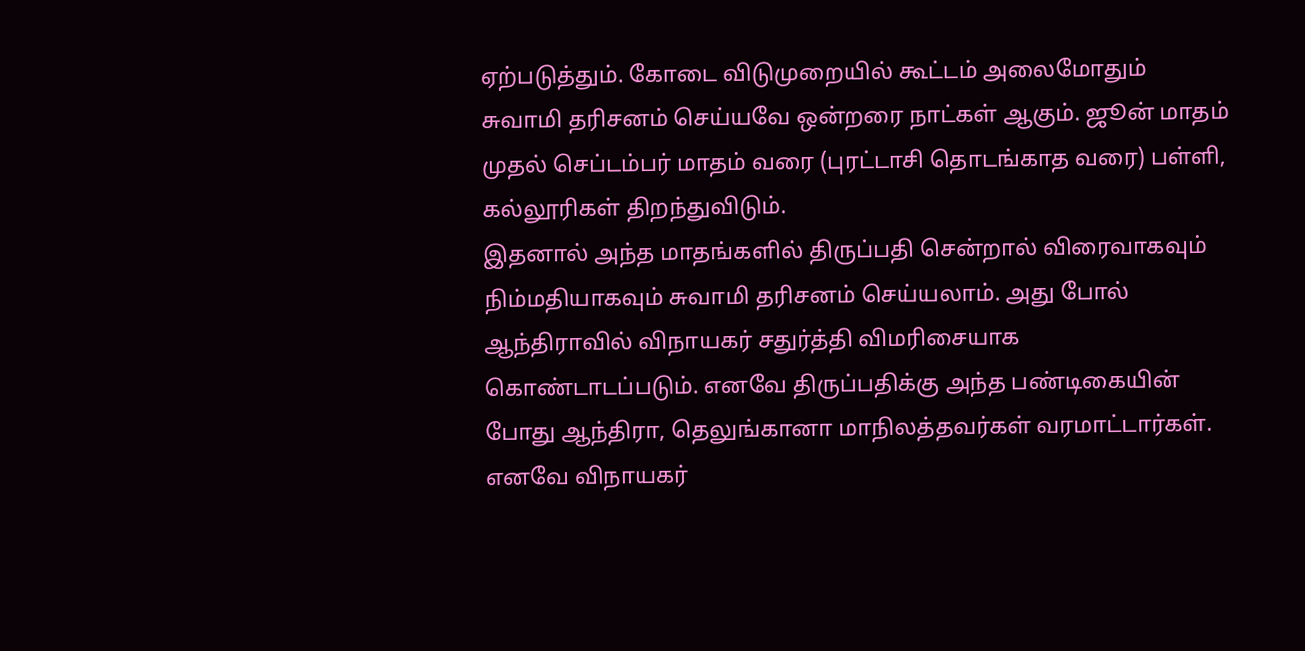ஏற்படுத்தும். கோடை விடுமுறையில் கூட்டம் அலைமோதும் சுவாமி தரிசனம் செய்யவே ஒன்றரை நாட்கள் ஆகும். ஜூன் மாதம் முதல் செப்டம்பர் மாதம் வரை (புரட்டாசி தொடங்காத வரை) பள்ளி, கல்லூரிகள் திறந்துவிடும்.
இதனால் அந்த மாதங்களில் திருப்பதி சென்றால் விரைவாகவும் நிம்மதியாகவும் சுவாமி தரிசனம் செய்யலாம். அது போல் ஆந்திராவில் விநாயகர் சதுர்த்தி விமரிசையாக கொண்டாடப்படும். எனவே திருப்பதிக்கு அந்த பண்டிகையின் போது ஆந்திரா, தெலுங்கானா மாநிலத்தவர்கள் வரமாட்டார்கள். எனவே விநாயகர்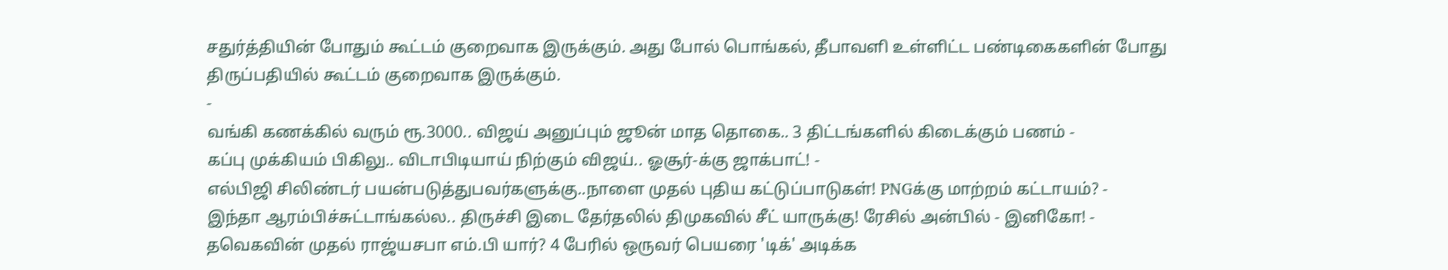சதுர்த்தியின் போதும் கூட்டம் குறைவாக இருக்கும். அது போல் பொங்கல், தீபாவளி உள்ளிட்ட பண்டிகைகளின் போது திருப்பதியில் கூட்டம் குறைவாக இருக்கும்.
-
வங்கி கணக்கில் வரும் ரூ.3000.. விஜய் அனுப்பும் ஜூன் மாத தொகை.. 3 திட்டங்களில் கிடைக்கும் பணம் -
கப்பு முக்கியம் பிகிலு.. விடாபிடியாய் நிற்கும் விஜய்.. ஓசூர்-க்கு ஜாக்பாட்! -
எல்பிஜி சிலிண்டர் பயன்படுத்துபவர்களுக்கு..நாளை முதல் புதிய கட்டுப்பாடுகள்! PNGக்கு மாற்றம் கட்டாயம்? -
இந்தா ஆரம்பிச்சுட்டாங்கல்ல.. திருச்சி இடை தேர்தலில் திமுகவில் சீட் யாருக்கு! ரேசில் அன்பில் - இனிகோ! -
தவெகவின் முதல் ராஜ்யசபா எம்.பி யார்? 4 பேரில் ஒருவர் பெயரை 'டிக்' அடிக்க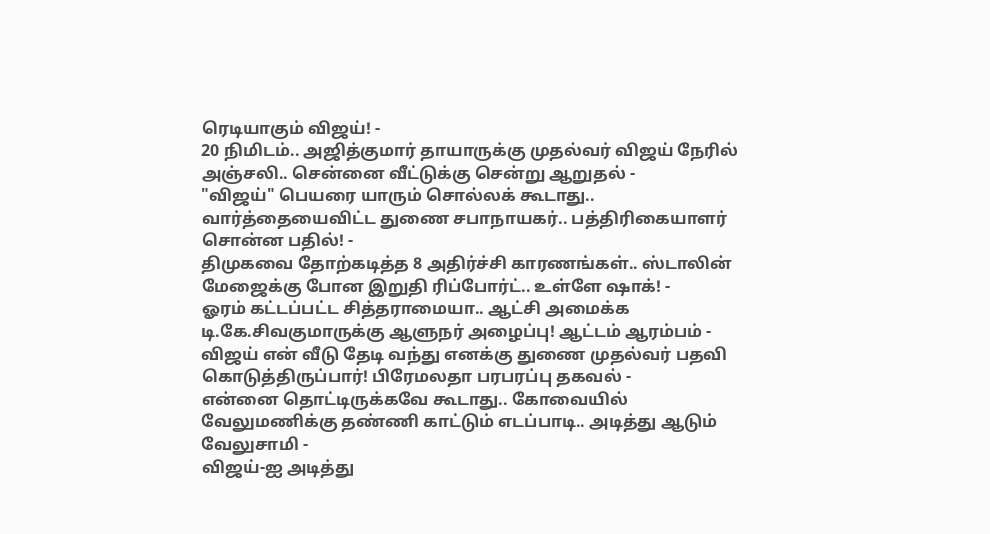ரெடியாகும் விஜய்! -
20 நிமிடம்.. அஜித்குமார் தாயாருக்கு முதல்வர் விஜய் நேரில் அஞ்சலி.. சென்னை வீட்டுக்கு சென்று ஆறுதல் -
"விஜய்" பெயரை யாரும் சொல்லக் கூடாது.. வார்த்தையைவிட்ட துணை சபாநாயகர்.. பத்திரிகையாளர் சொன்ன பதில்! -
திமுகவை தோற்கடித்த 8 அதிர்ச்சி காரணங்கள்.. ஸ்டாலின் மேஜைக்கு போன இறுதி ரிப்போர்ட்.. உள்ளே ஷாக்! -
ஓரம் கட்டப்பட்ட சித்தராமையா.. ஆட்சி அமைக்க டி.கே.சிவகுமாருக்கு ஆளுநர் அழைப்பு! ஆட்டம் ஆரம்பம் -
விஜய் என் வீடு தேடி வந்து எனக்கு துணை முதல்வர் பதவி கொடுத்திருப்பார்! பிரேமலதா பரபரப்பு தகவல் -
என்னை தொட்டிருக்கவே கூடாது.. கோவையில் வேலுமணிக்கு தண்ணி காட்டும் எடப்பாடி.. அடித்து ஆடும் வேலுசாமி -
விஜய்-ஐ அடித்து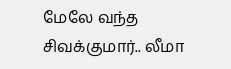மேலே வந்த சிவக்குமார்.. லீமா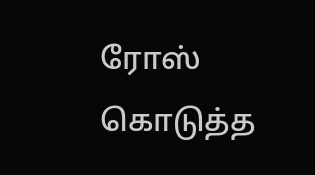ரோஸ் கொடுத்த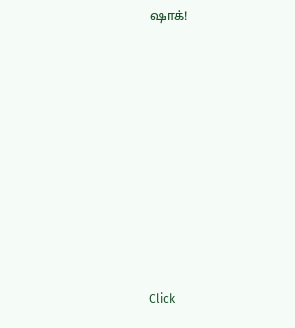ஷாக்!












Click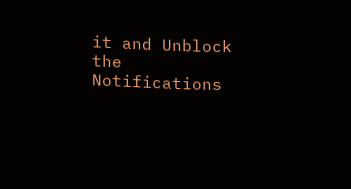it and Unblock the Notifications